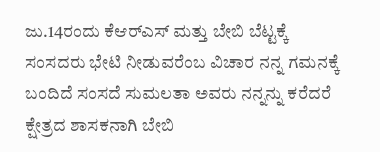ಜು.14ರಂದು ಕೆಆರ್‌ಎಸ್ ಮತ್ತು ಬೇಬಿ ಬೆಟ್ಟಕ್ಕೆ ಸಂಸದರು ಭೇಟಿ ನೀಡುವರೆಂಬ ವಿಚಾರ ನನ್ನ ಗಮನಕ್ಕೆ ಬಂದಿದೆ ಸಂಸದೆ ಸುಮಲತಾ ಅವರು ನನ್ನನ್ನು ಕರೆದರೆ ಕ್ಷೇತ್ರದ ಶಾಸಕನಾಗಿ ಬೇಬಿ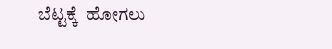ಬೆಟ್ಟಕ್ಕೆ  ಹೋಗಲು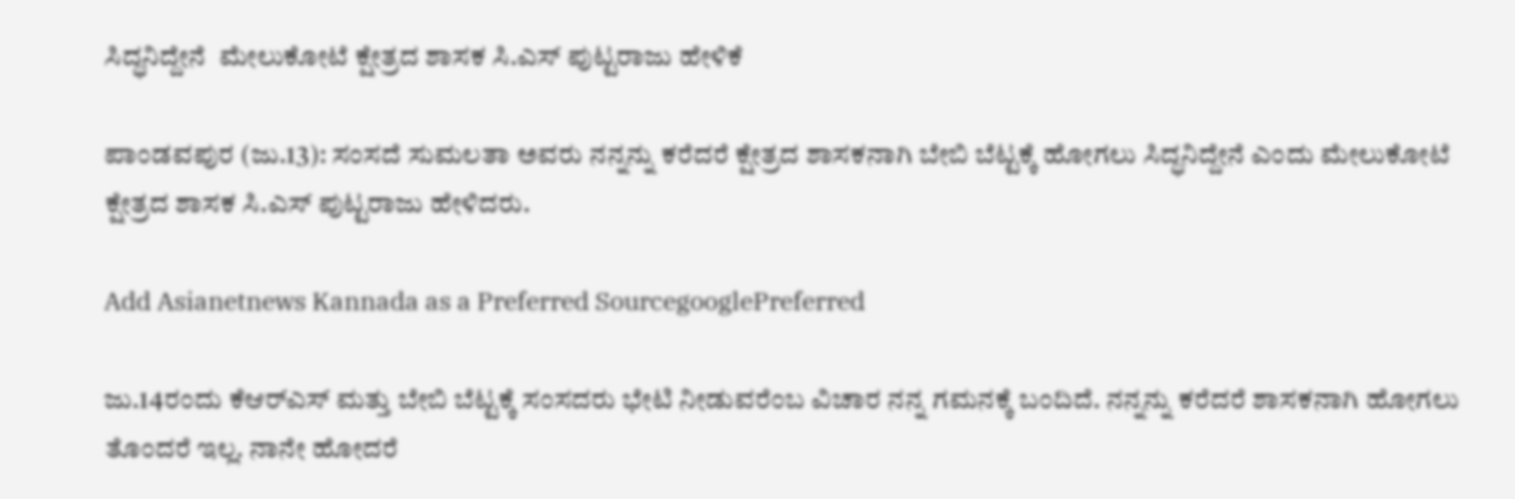ಸಿದ್ಧನಿದ್ದೇನೆ  ಮೇಲುಕೋಟೆ ಕ್ಷೇತ್ರದ ಶಾಸಕ ಸಿ.ಎಸ್ ಪುಟ್ಟರಾಜು ಹೇಳಿಕೆ

ಪಾಂಡವಪುರ (ಜು.13): ಸಂಸದೆ ಸುಮಲತಾ ಅವರು ನನ್ನನ್ನು ಕರೆದರೆ ಕ್ಷೇತ್ರದ ಶಾಸಕನಾಗಿ ಬೇಬಿ ಬೆಟ್ಟಕ್ಕೆ ಹೋಗಲು ಸಿದ್ಧನಿದ್ದೇನೆ ಎಂದು ಮೇಲುಕೋಟೆ ಕ್ಷೇತ್ರದ ಶಾಸಕ ಸಿ.ಎಸ್ ಪುಟ್ಟರಾಜು ಹೇಳಿದರು.

Add Asianetnews Kannada as a Preferred SourcegooglePreferred

ಜು.14ರಂದು ಕೆಆರ್‌ಎಸ್ ಮತ್ತು ಬೇಬಿ ಬೆಟ್ಟಕ್ಕೆ ಸಂಸದರು ಭೇಟಿ ನೀಡುವರೆಂಬ ವಿಚಾರ ನನ್ನ ಗಮನಕ್ಕೆ ಬಂದಿದೆ. ನನ್ನನ್ನು ಕರೆದರೆ ಶಾಸಕನಾಗಿ ಹೋಗಲು ತೊಂದರೆ ಇಲ್ಲ. ನಾನೇ ಹೋದರೆ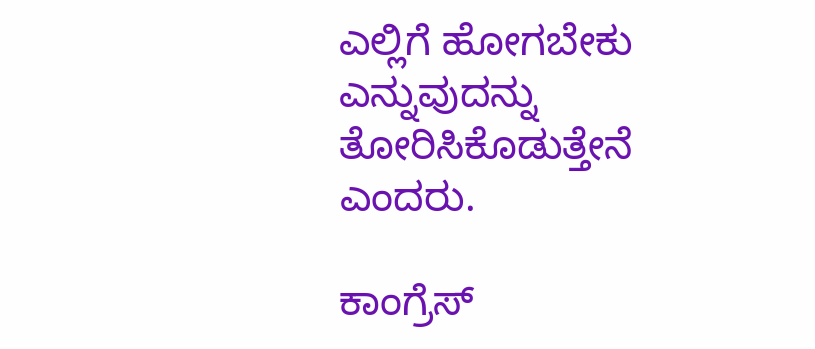ಎಲ್ಲಿಗೆ ಹೋಗಬೇಕು ಎನ್ನುವುದನ್ನು ತೋರಿಸಿಕೊಡುತ್ತೇನೆ ಎಂದರು.

ಕಾಂಗ್ರೆಸ್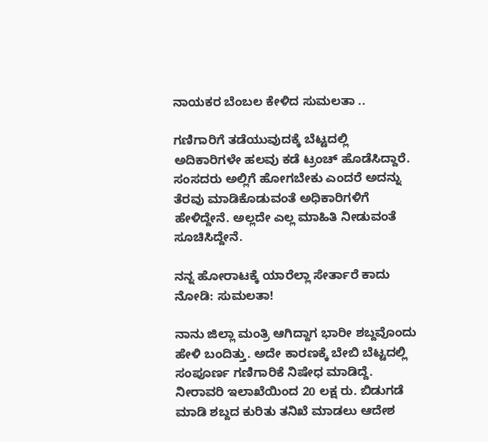ನಾಯಕರ ಬೆಂಬಲ ಕೇಳಿದ ಸುಮಲತಾ ..

ಗಣಿಗಾರಿಗೆ ತಡೆಯುವುದಕ್ಕೆ ಬೆಟ್ಟದಲ್ಲಿ ಅದಿಕಾರಿಗಳೇ ಹಲವು ಕಡೆ ಟ್ರಂಚ್ ಹೊಡೆಸಿದ್ದಾರೆ. ಸಂಸದರು ಅಲ್ಲಿಗೆ ಹೋಗಬೇಕು ಎಂದರೆ ಅದನ್ನು ತೆರವು ಮಾಡಿಕೊಡುವಂತೆ ಅಧಿಕಾರಿಗಳಿಗೆ ಹೇಳಿದ್ದೇನೆ. ಅಲ್ಲದೇ ಎಲ್ಲ ಮಾಹಿತಿ ನೀಡುವಂತೆ ಸೂಚಿಸಿದ್ದೇನೆ.

ನನ್ನ ಹೋರಾಟಕ್ಕೆ ಯಾರೆಲ್ಲಾ ಸೇರ್ತಾರೆ ಕಾದು ನೋಡಿ: ಸುಮಲತಾ!

ನಾನು ಜಿಲ್ಲಾ ಮಂತ್ರಿ ಆಗಿದ್ದಾಗ ಭಾರೀ ಶಬ್ದವೊಂದು ಹೇಳಿ ಬಂದಿತ್ತು. ಅದೇ ಕಾರಣಕ್ಕೆ ಬೇಬಿ ಬೆಟ್ಟದಲ್ಲಿ ಸಂಪೂರ್ಣ ಗಣಿಗಾರಿಕೆ ನಿಷೇಧ ಮಾಡಿದ್ದೆ. ನೀರಾವರಿ ಇಲಾಖೆಯಿಂದ 20 ಲಕ್ಷ ರು. ಬಿಡುಗಡೆ ಮಾಡಿ ಶಬ್ದದ ಕುರಿತು ತನಿಖೆ ಮಾಡಲು ಆದೇಶ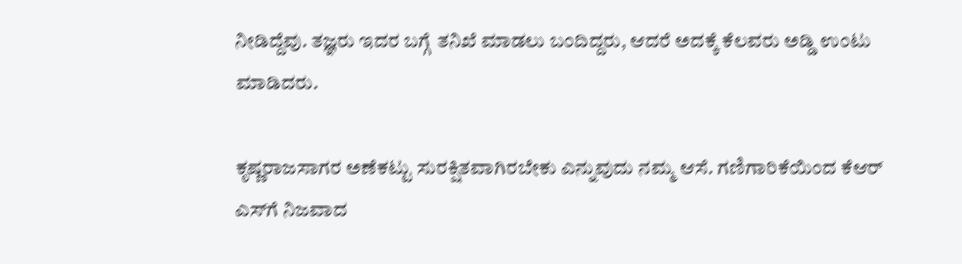ನೀಡಿದ್ದೆವು. ತಜ್ಞರು ಇದರ ಬಗ್ಗೆ ತನಿಖೆ ಮಾಡಲು ಬಂದಿದ್ದರು, ಆದರೆ ಅದಕ್ಕೆ ಕೆಲವರು ಅಡ್ಡಿ ಉಂಟು ಮಾಡಿದರು.

ಕೃಷ್ಣರಾಜಸಾಗರ ಅಣೆಕಟ್ಟು ಸುರಕ್ಷಿತವಾಗಿರಬೇಕು ಎನ್ನುವುದು ನಮ್ಮ ಆಸೆ. ಗಣಿಗಾರಿಕೆಯಿಂದ ಕೆಆರ್ ಎಸ್‌ಗೆ ನಿಜವಾದ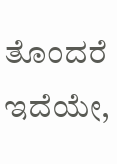ತೊಂದರೆ ಇದೆಯೇ,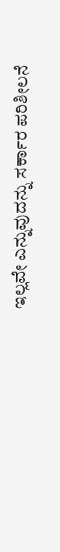ಇಲ್ಲವೇ ಎನ್ನುವುದನ್ನು ಸರ್ಕಾರ ಪರಿಶೀಲನೆ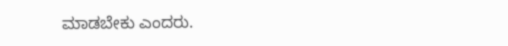ಮಾಡಬೇಕು ಎಂದರು.